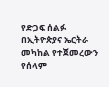የድጋፍ ሰልፉ በኢትዮጵያና ኤርትራ መካከል የተጀመረውን የሰላም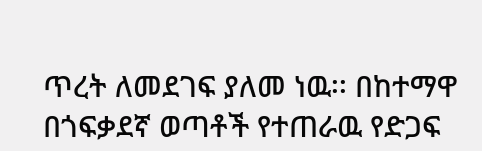ጥረት ለመደገፍ ያለመ ነዉ፡፡ በከተማዋ በጎፍቃደኛ ወጣቶች የተጠራዉ የድጋፍ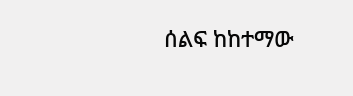ሰልፍ ከከተማው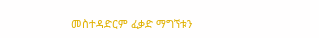መስተዳድርም ፈቃድ ማግኘቱን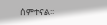ሰምተናል፡፡